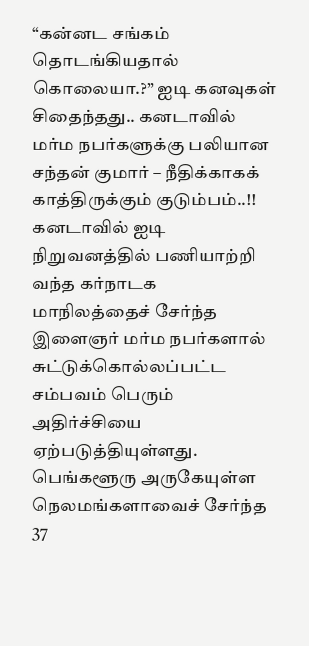“கன்னட சங்கம் தொடங்கியதால் கொலையா.?” ஐடி கனவுகள் சிதைந்தது.. கனடாவில் மர்ம நபர்களுக்கு பலியான சந்தன் குமார் – நீதிக்காகக் காத்திருக்கும் குடும்பம்..!!
கனடாவில் ஐடி நிறுவனத்தில் பணியாற்றி வந்த கர்நாடக மாநிலத்தைச் சேர்ந்த இளைஞர் மர்ம நபர்களால் சுட்டுக்கொல்லப்பட்ட சம்பவம் பெரும் அதிர்ச்சியை ஏற்படுத்தியுள்ளது. பெங்களூரு அருகேயுள்ள நெலமங்களாவைச் சேர்ந்த 37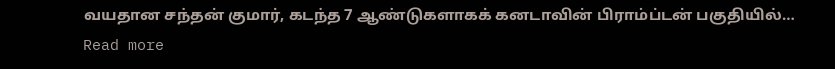வயதான சந்தன் குமார், கடந்த 7 ஆண்டுகளாகக் கனடாவின் பிராம்ப்டன் பகுதியில்…
Read more